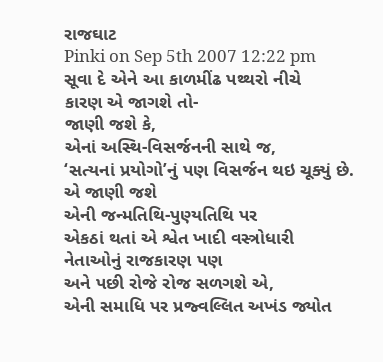રાજઘાટ
Pinki on Sep 5th 2007 12:22 pm
સૂવા દે એને આ કાળમીંઢ પથ્થરો નીચે
કારણ એ જાગશે તો-
જાણી જશે કે,
એનાં અસ્થિ-વિસર્જનની સાથે જ,
‘સત્યનાં પ્રયોગો’નું પણ વિસર્જન થઇ ચૂક્યું છે.
એ જાણી જશે
એની જન્મતિથિ-પુણ્યતિથિ પર
એકઠાં થતાં એ શ્વેત ખાદી વસ્ત્રોધારી
નેતાઓનું રાજકારણ પણ
અને પછી રોજે રોજ સળગશે એ,
એની સમાધિ પર પ્રજ્વલ્લિત અખંડ જ્યોત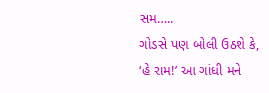સમ…..
ગોડસે પણ બોલી ઉઠશે કે,
‘હે રામ!’ આ ગાંધી મને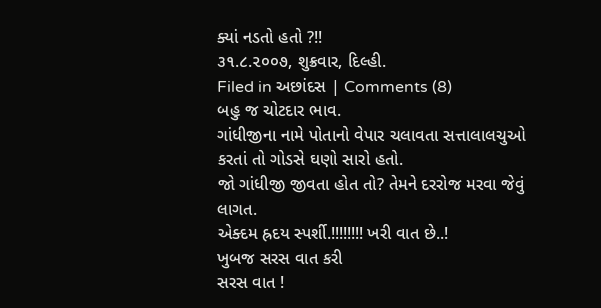ક્યાં નડતો હતો ?!!
૩૧.૮.૨૦૦૭, શુક્રવાર, દિલ્હી.
Filed in અછાંદસ | Comments (8)
બહુ જ ચોટદાર ભાવ.
ગાંધીજીના નામે પોતાનો વેપાર ચલાવતા સત્તાલાલચુઓ કરતાં તો ગોડસે ઘણો સારો હતો.
જો ગાંધીજી જીવતા હોત તો? તેમને દરરોજ મરવા જેવું લાગત.
એક્દમ હ્રદય સ્પર્શી.!!!!!!!! ખરી વાત છે..!
ખુબજ સરસ વાત કરી
સરસ વાત !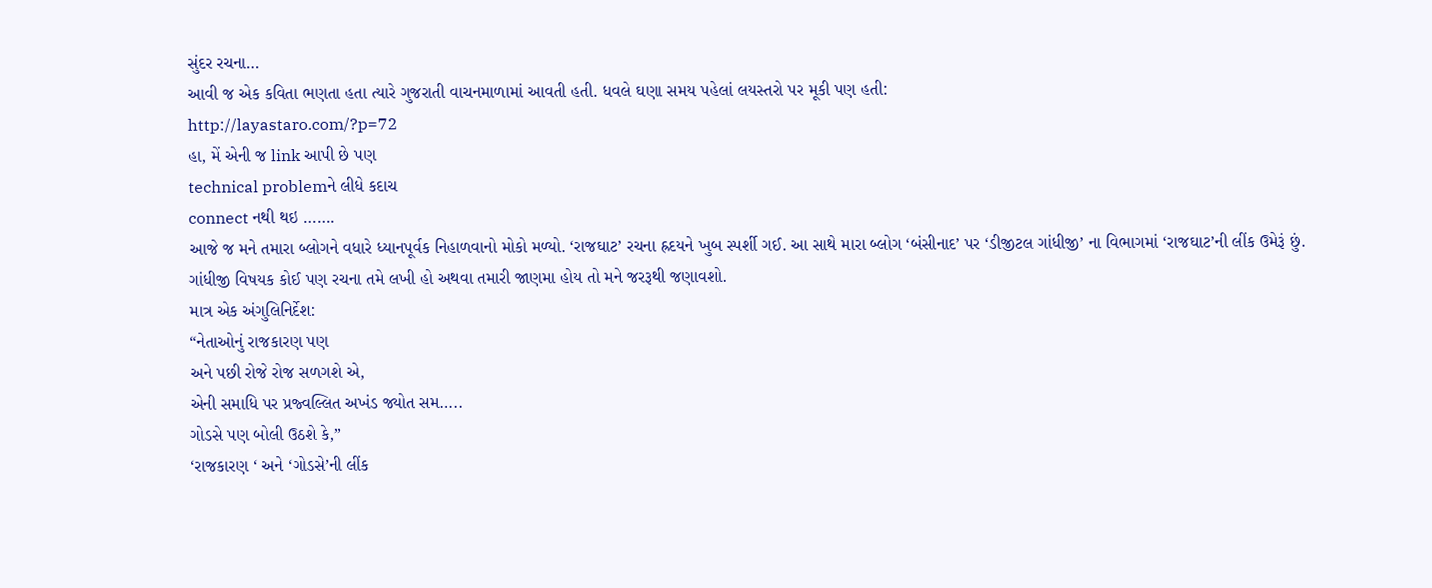સુંદર રચના…
આવી જ એક કવિતા ભણતા હતા ત્યારે ગુજરાતી વાચનમાળામાં આવતી હતી. ધવલે ઘણા સમય પહેલાં લયસ્તરો પર મૂકી પણ હતી:
http://layastaro.com/?p=72
હા, મેં એની જ link આપી છે પણ
technical problemને લીધે કદાચ
connect નથી થઇ …….
આજે જ મને તમારા બ્લોગને વધારે ધ્યાનપૂર્વક નિહાળવાનો મોકો મળ્યો. ‘રાજઘાટ’ રચના હ્રદયને ખુબ સ્પર્શી ગઈ. આ સાથે મારા બ્લોગ ‘બંસીનાદ’ પર ‘ડીજીટલ ગાંધીજી’ ના વિભાગમાં ‘રાજઘાટ’ની લીંક ઉમેરૂં છું.
ગાંધીજી વિષયક કોઈ પણ રચના તમે લખી હો અથવા તમારી જાણમા હોય તો મને જરરૂથી જણાવશો.
માત્ર એક અંગુલિનિર્દેશ:
“નેતાઓનું રાજકારણ પણ
અને પછી રોજે રોજ સળગશે એ,
એની સમાધિ પર પ્રજ્વલ્લિત અખંડ જ્યોત સમ…..
ગોડસે પણ બોલી ઉઠશે કે,”
‘રાજકારણ ‘ અને ‘ગોડસે’ની લીંક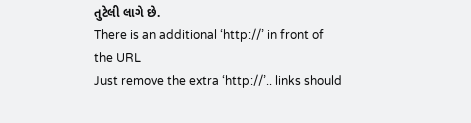તુટેલી લાગે છે.
There is an additional ‘http://’ in front of the URL
Just remove the extra ‘http://’.. links should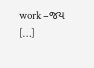work –જય
[…]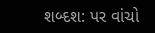શબ્દશ: પર વાંચો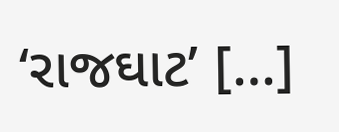‘રાજઘાટ’ […]